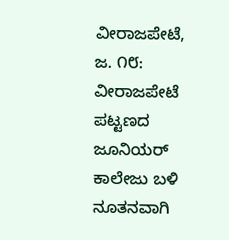ವೀರಾಜಪೇಟೆ, ಜ. ೧೮: ವೀರಾಜಪೇಟೆ ಪಟ್ಟಣದ ಜೂನಿಯರ್ ಕಾಲೇಜು ಬಳಿ ನೂತನವಾಗಿ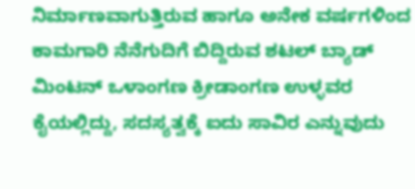ನಿರ್ಮಾಣವಾಗುತ್ತಿರುವ ಹಾಗೂ ಅನೇಕ ವರ್ಷಗಳಿಂದ ಕಾಮಗಾರಿ ನೆನೆಗುದಿಗೆ ಬಿದ್ದಿರುವ ಶಟಲ್ ಬ್ಯಾಡ್ ಮಿಂಟನ್ ಒಳಾಂಗಣ ಕ್ರೀಡಾಂಗಣ ಉಳ್ಳವರ ಕೈಯಲ್ಲಿದ್ದು, ಸದಸ್ಯತ್ವಕ್ಕೆ ಐದು ಸಾವಿರ ಎನ್ನುವುದು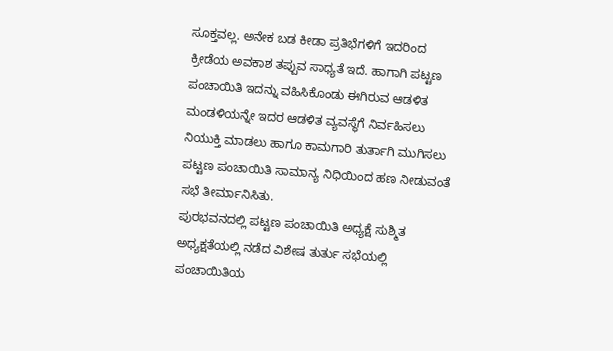ಸೂಕ್ತವಲ್ಲ. ಅನೇಕ ಬಡ ಕೀಡಾ ಪ್ರತಿಭೆಗಳಿಗೆ ಇದರಿಂದ ಕ್ರೀಡೆಯ ಅವಕಾಶ ತಪ್ಪುವ ಸಾಧ್ಯತೆ ಇದೆ. ಹಾಗಾಗಿ ಪಟ್ಟಣ ಪಂಚಾಯಿತಿ ಇದನ್ನು ವಹಿಸಿಕೊಂಡು ಈಗಿರುವ ಆಡಳಿತ ಮಂಡಳಿಯನ್ನೇ ಇದರ ಆಡಳಿತ ವ್ಯವಸ್ಥೆಗೆ ನಿರ್ವಹಿಸಲು ನಿಯುಕ್ತಿ ಮಾಡಲು ಹಾಗೂ ಕಾಮಗಾರಿ ತುರ್ತಾಗಿ ಮುಗಿಸಲು ಪಟ್ಟಣ ಪಂಚಾಯಿತಿ ಸಾಮಾನ್ಯ ನಿಧಿಯಿಂದ ಹಣ ನೀಡುವಂತೆ ಸಭೆ ತೀರ್ಮಾನಿಸಿತು.
ಪುರಭವನದಲ್ಲಿ ಪಟ್ಟಣ ಪಂಚಾಯಿತಿ ಅಧ್ಯಕ್ಷೆ ಸುಶ್ಮಿತ ಅಧ್ಯಕ್ಷತೆಯಲ್ಲಿ ನಡೆದ ವಿಶೇಷ ತುರ್ತು ಸಭೆಯಲ್ಲಿ ಪಂಚಾಯಿತಿಯ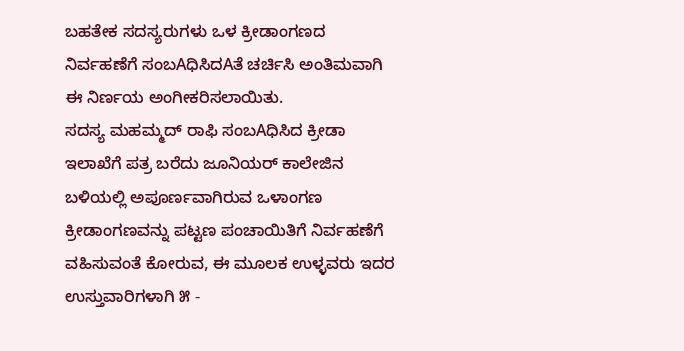ಬಹತೇಕ ಸದಸ್ಯರುಗಳು ಒಳ ಕ್ರೀಡಾಂಗಣದ ನಿರ್ವಹಣೆಗೆ ಸಂಬAಧಿಸಿದAತೆ ಚರ್ಚಿಸಿ ಅಂತಿಮವಾಗಿ ಈ ನಿರ್ಣಯ ಅಂಗೀಕರಿಸಲಾಯಿತು.
ಸದಸ್ಯ ಮಹಮ್ಮದ್ ರಾಫಿ ಸಂಬAಧಿಸಿದ ಕ್ರೀಡಾ ಇಲಾಖೆಗೆ ಪತ್ರ ಬರೆದು ಜೂನಿಯರ್ ಕಾಲೇಜಿನ ಬಳಿಯಲ್ಲಿ ಅಪೂರ್ಣವಾಗಿರುವ ಒಳಾಂಗಣ ಕ್ರೀಡಾಂಗಣವನ್ನು ಪಟ್ಟಣ ಪಂಚಾಯಿತಿಗೆ ನಿರ್ವಹಣೆಗೆ ವಹಿಸುವಂತೆ ಕೋರುವ, ಈ ಮೂಲಕ ಉಳ್ಳವರು ಇದರ ಉಸ್ತುವಾರಿಗಳಾಗಿ ೫ -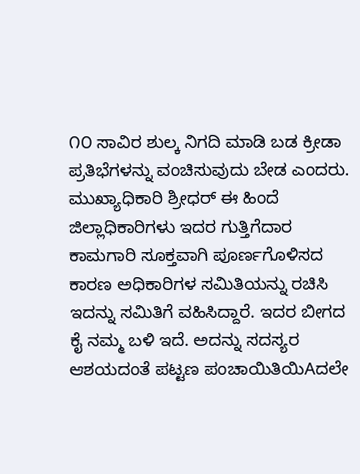೧೦ ಸಾವಿರ ಶುಲ್ಕ ನಿಗದಿ ಮಾಡಿ ಬಡ ಕ್ರೀಡಾ ಪ್ರತಿಭೆಗಳನ್ನು ವಂಚಿಸುವುದು ಬೇಡ ಎಂದರು.
ಮುಖ್ಯಾಧಿಕಾರಿ ಶ್ರೀಧರ್ ಈ ಹಿಂದೆ ಜಿಲ್ಲಾಧಿಕಾರಿಗಳು ಇದರ ಗುತ್ತಿಗೆದಾರ ಕಾಮಗಾರಿ ಸೂಕ್ತವಾಗಿ ಪೂರ್ಣಗೊಳಿಸದ ಕಾರಣ ಅಧಿಕಾರಿಗಳ ಸಮಿತಿಯನ್ನು ರಚಿಸಿ ಇದನ್ನು ಸಮಿತಿಗೆ ವಹಿಸಿದ್ದಾರೆ. ಇದರ ಬೀಗದ ಕೈ ನಮ್ಮ ಬಳಿ ಇದೆ. ಅದನ್ನು ಸದಸ್ಯರ ಆಶಯದಂತೆ ಪಟ್ಟಣ ಪಂಚಾಯಿತಿಯಿAದಲೇ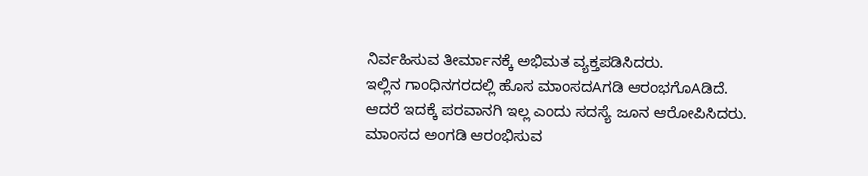ನಿರ್ವಹಿಸುವ ತೀರ್ಮಾನಕ್ಕೆ ಅಭಿಮತ ವ್ಯಕ್ತಪಡಿಸಿದರು.
ಇಲ್ಲಿನ ಗಾಂಧಿನಗರದಲ್ಲಿ ಹೊಸ ಮಾಂಸದAಗಡಿ ಆರಂಭಗೊAಡಿದೆ. ಆದರೆ ಇದಕ್ಕೆ ಪರವಾನಗಿ ಇಲ್ಲ ಎಂದು ಸದಸ್ಯೆ ಜೂನ ಆರೋಪಿಸಿದರು. ಮಾಂಸದ ಅಂಗಡಿ ಆರಂಭಿಸುವ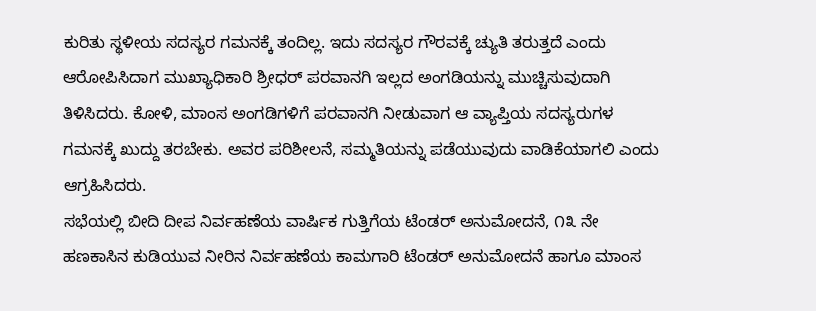ಕುರಿತು ಸ್ಥಳೀಯ ಸದಸ್ಯರ ಗಮನಕ್ಕೆ ತಂದಿಲ್ಲ. ಇದು ಸದಸ್ಯರ ಗೌರವಕ್ಕೆ ಚ್ಯುತಿ ತರುತ್ತದೆ ಎಂದು ಆರೋಪಿಸಿದಾಗ ಮುಖ್ಯಾಧಿಕಾರಿ ಶ್ರೀಧರ್ ಪರವಾನಗಿ ಇಲ್ಲದ ಅಂಗಡಿಯನ್ನು ಮುಚ್ಚಿಸುವುದಾಗಿ ತಿಳಿಸಿದರು. ಕೋಳಿ, ಮಾಂಸ ಅಂಗಡಿಗಳಿಗೆ ಪರವಾನಗಿ ನೀಡುವಾಗ ಆ ವ್ಯಾಪ್ತಿಯ ಸದಸ್ಯರುಗಳ ಗಮನಕ್ಕೆ ಖುದ್ದು ತರಬೇಕು. ಅವರ ಪರಿಶೀಲನೆ, ಸಮ್ಮತಿಯನ್ನು ಪಡೆಯುವುದು ವಾಡಿಕೆಯಾಗಲಿ ಎಂದು ಆಗ್ರಹಿಸಿದರು.
ಸಭೆಯಲ್ಲಿ ಬೀದಿ ದೀಪ ನಿರ್ವಹಣೆಯ ವಾರ್ಷಿಕ ಗುತ್ತಿಗೆಯ ಟೆಂಡರ್ ಅನುಮೋದನೆ, ೧೩ ನೇ ಹಣಕಾಸಿನ ಕುಡಿಯುವ ನೀರಿನ ನಿರ್ವಹಣೆಯ ಕಾಮಗಾರಿ ಟೆಂಡರ್ ಅನುಮೋದನೆ ಹಾಗೂ ಮಾಂಸ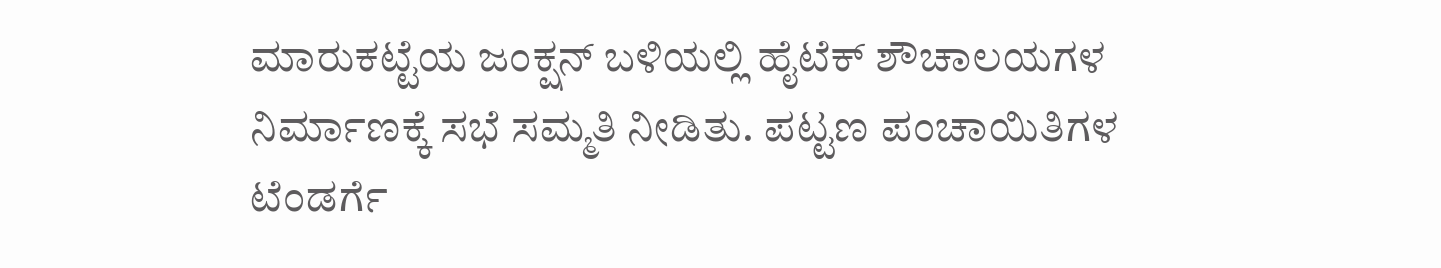ಮಾರುಕಟ್ಟೆಯ ಜಂಕ್ಷನ್ ಬಳಿಯಲ್ಲಿ ಹೈಟೆಕ್ ಶೌಚಾಲಯಗಳ ನಿರ್ಮಾಣಕ್ಕೆ ಸಭೆ ಸಮ್ಮತಿ ನೀಡಿತು. ಪಟ್ಟಣ ಪಂಚಾಯಿತಿಗಳ ಟೆಂಡರ್ಗೆ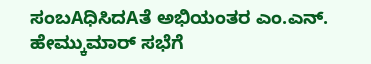ಸಂಬAಧಿಸಿದAತೆ ಅಭಿಯಂತರ ಎಂ.ಎನ್. ಹೇಮ್ಕುಮಾರ್ ಸಭೆಗೆ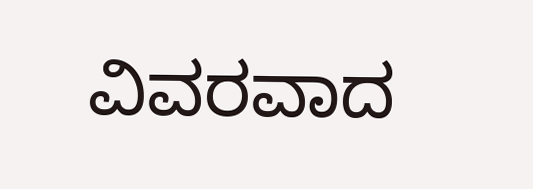ವಿವರವಾದ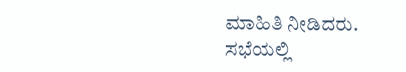ಮಾಹಿತಿ ನೀಡಿದರು. ಸಭೆಯಲ್ಲಿ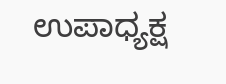ಉಪಾಧ್ಯಕ್ಷ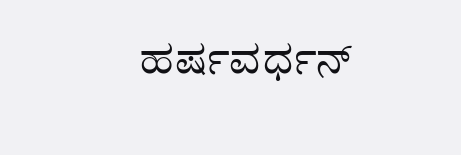ಹರ್ಷವರ್ಧನ್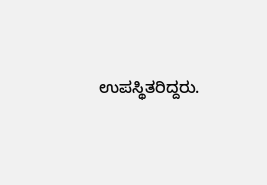ಉಪಸ್ಥಿತರಿದ್ದರು.